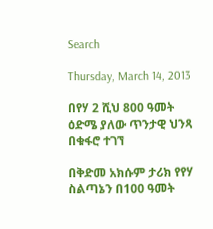Search

Thursday, March 14, 2013

በየሃ 2 ሺህ 800 ዓመት ዕድሜ ያለው ጥንታዊ ህንጻ በቁፋሮ ተገኘ

በቅድመ አክሱም ታሪክ የየሃ ስልጣኔን በ100 ዓመት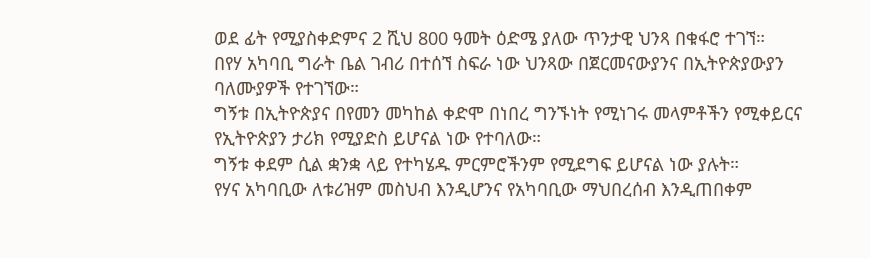ወደ ፊት የሚያስቀድምና 2 ሺህ 800 ዓመት ዕድሜ ያለው ጥንታዊ ህንጻ በቁፋሮ ተገኘ።
በየሃ አካባቢ ግራት ቤል ገብሪ በተሰኘ ስፍራ ነው ህንጻው በጀርመናውያንና በኢትዮጵያውያን ባለሙያዎች የተገኘው።
ግኝቱ በኢትዮጵያና በየመን መካከል ቀድሞ በነበረ ግንኙነት የሚነገሩ መላምቶችን የሚቀይርና የኢትዮጵያን ታሪክ የሚያድስ ይሆናል ነው የተባለው።
ግኝቱ ቀደም ሲል ቋንቋ ላይ የተካሄዱ ምርምሮችንም የሚደግፍ ይሆናል ነው ያሉት።
የሃና አካባቢው ለቱሪዝም መስህብ እንዲሆንና የአካባቢው ማህበረሰብ እንዲጠበቀም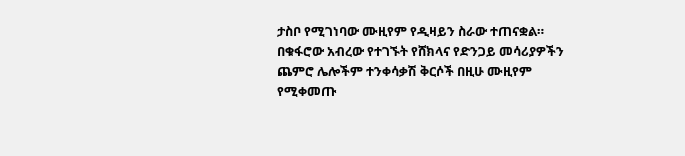ታስቦ የሚገነባው ሙዚየም የዲዛይን ስራው ተጠናቋል።
በቁፋሮው አብረው የተገኙት የሸክላና የድንጋይ መሳሪያዎችን ጨምሮ ሌሎችም ተንቀሳቃሽ ቅርሶች በዚሁ ሙዚየም የሚቀመጡ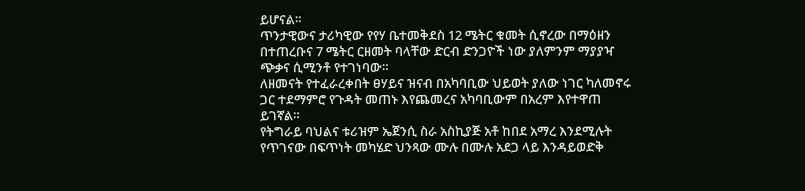ይሆናል።
ጥንታዊውና ታሪካዊው የየሃ ቤተመቅደስ 12 ሜትር ቁመት ሲኖረው በማዕዘን በተጠረቡና 7 ሜትር ርዘመት ባላቸው ድርብ ድንጋዮች ነው ያለምንም ማያያዣ ጭቃና ሲሚንቶ የተገነባው።
ለዘመናት የተፈራረቀበት ፀሃይና ዝናብ በአካባቢው ህይወት ያለው ነገር ካለመኖሩ ጋር ተደማምሮ የጉዳት መጠኑ እየጨመረና አካባቢውም በአረም እየተዋጠ ይገኛል።
የትግራይ ባህልና ቱሪዝም ኤጀንሲ ስራ አስኪያጅ አቶ ከበደ አማረ እንደሚሉት የጥገናው በፍጥነት መካሄድ ህንጻው ሙሉ በሙሉ አደጋ ላይ እንዳይወድቅ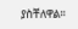ያስቸለዋል።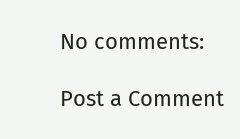No comments:

Post a Comment